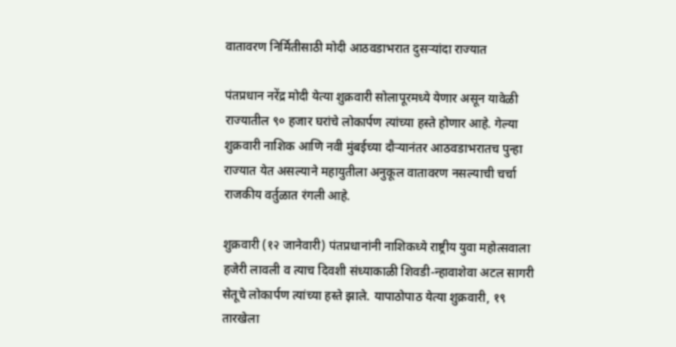वातावरण निर्मितीसाठी मोदी आठवडाभरात दुसऱ्यांदा राज्यात

पंतप्रधान नरेंद्र मोदी येत्या शुक्रवारी सोलापूरमध्ये येणार असून यावेळी राज्यातील ९० हजार घरांचे लोकार्पण त्यांच्या हस्ते होणार आहे. गेल्या शुक्रवारी नाशिक आणि नवी मुंबईच्या दौऱ्यानंतर आठवडाभरातच पुन्हा राज्यात येत असल्याने महायुतीला अनुकूल वातावरण नसल्याची चर्चा राजकीय वर्तुळात रंगली आहे.

शुक्रवारी (१२ जानेवारी) पंतप्रधानांनी नाशिकध्ये राष्ट्रीय युवा महोत्सवाला हजेरी लावली व त्याच दिवशी संध्याकाळी शिवडी-न्हावाशेवा अटल सागरी सेतूचे लोकार्पण त्यांच्या हस्ते झाले. यापाठोपाठ येत्या शुक्रवारी, १९ तारखेला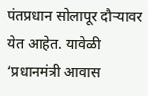पंतप्रधान सोलापूर दौऱ्यावर येत आहेत. यावेळी ‘प्रधानमंत्री आवास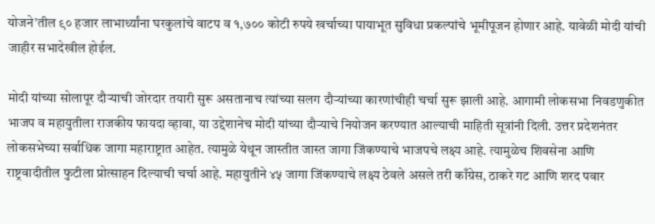योजने’तील ९० हजार लाभार्थ्यांना घरकुलांचे वाटप व १,७०० कोटी रुपये खर्चाच्या पायाभूत सुविधा प्रकल्पांचे भूमीपूजन होणार आहे. यावेळी मोदी यांची जाहीर सभादेखील होईल.

मोदी यांच्या सोलापूर दौऱ्याची जोरदार तयारी सुरू असतानाच त्यांच्या सलग दौऱ्यांच्या कारणांचीही चर्चा सुरू झाली आहे. आगामी लोकसभा निवडणुकीत भाजप व महायुतीला राजकीय फायदा व्हावा, या उद्देशानेच मोदी यांच्या दौऱ्याचे नियोजन करण्यात आल्याची माहिती सूत्रांनी दिली. उत्तर प्रदेशनंतर लोकसभेच्या सर्वाधिक जागा महाराष्ट्रात आहेत. त्यामुळे येथून जास्तीत जास्त जागा जिंकण्याचे भाजपचे लक्ष्य आहे. त्यामुळेच शिवसेना आणि राष्ट्रवादीतील फुटीला प्रोत्साहन दिल्याची चर्चा आहे. महायुतीने ४५ जागा जिंकण्याचे लक्ष्य ठेवले असले तरी काँग्रेस, ठाकरे गट आणि शरद पवार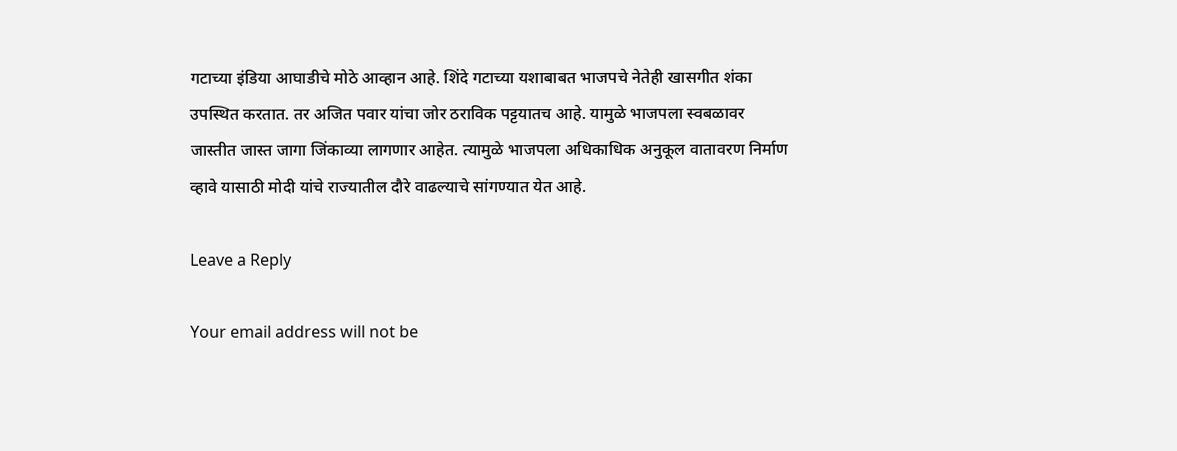गटाच्या इंडिया आघाडीचे मोठे आव्हान आहे. शिंदे गटाच्या यशाबाबत भाजपचे नेतेही खासगीत शंका उपस्थित करतात. तर अजित पवार यांचा जोर ठराविक पट्टयातच आहे. यामुळे भाजपला स्वबळावर जास्तीत जास्त जागा जिंकाव्या लागणार आहेत. त्यामुळे भाजपला अधिकाधिक अनुकूल वातावरण निर्माण व्हावे यासाठी मोदी यांचे राज्यातील दौरे वाढल्याचे सांगण्यात येत आहे.

Leave a Reply

Your email address will not be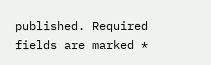published. Required fields are marked *